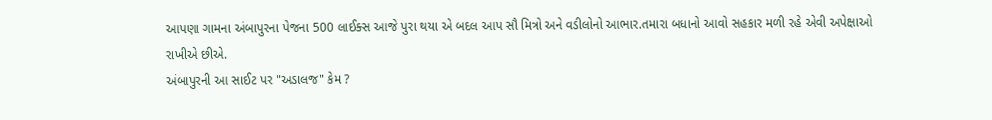આપણા ગામના અંબાપુરના પેજના 500 લાઈક્સ આજે પુરા થયા એ બદલ આપ સૌ મિત્રો અને વડીલોનો આભાર.તમારા બધાનો આવો સહકાર મળી રહે એવી અપેક્ષાઓ રાખીએ છીએ.
અંબાપુરની આ સાઈટ પર "અડાલજ" કેમ ?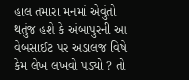હાલ તમારા મનમાં એવુંતો થતુંજ હશે કે અંબાપુરની આ વેબસાઈટ પર અડાલજ વિષે કેમ લેખ લખવો પડ્યો ? તો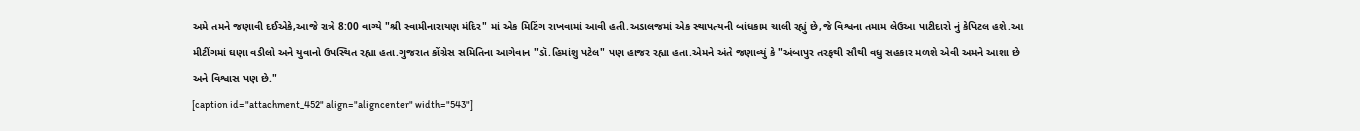અમે તમને જણાવી દઈએકે,આજે રાત્રે 8:00 વાગ્યે "શ્રી સ્વામીનારાયણ મંદિર" માં એક મિટિંગ રાખવામાં આવી હતી.અડાલજમાં એક સ્થાપત્યની બાંધકામ ચાલી રહ્યું છે,જે વિશ્વના તમામ લેઉઆ પાટીદારો નું કેપિટલ હશે.આ મીટીંગમાં ઘણા વડીલો અને યુવાનો ઉપસ્થિત રહ્યા હતા.ગુજરાત કોંગ્રેસ સમિતિના આગેવાન "ડૉ.હિમાંશુ પટેલ" પણ હાજર રહ્યા હતા.એમને અંતે જણાવ્યું કે "અંબાપુર તરફથી સૌથી વધુ સહકાર મળશે એવી અમને આશા છે અને વિશ્વાસ પણ છે."
[caption id="attachment_452" align="aligncenter" width="543"]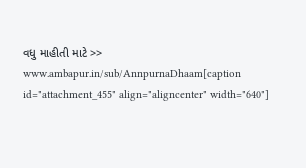વધુ માહીતી માટે >> www.ambapur.in/sub/AnnpurnaDhaam[caption id="attachment_455" align="aligncenter" width="640"]